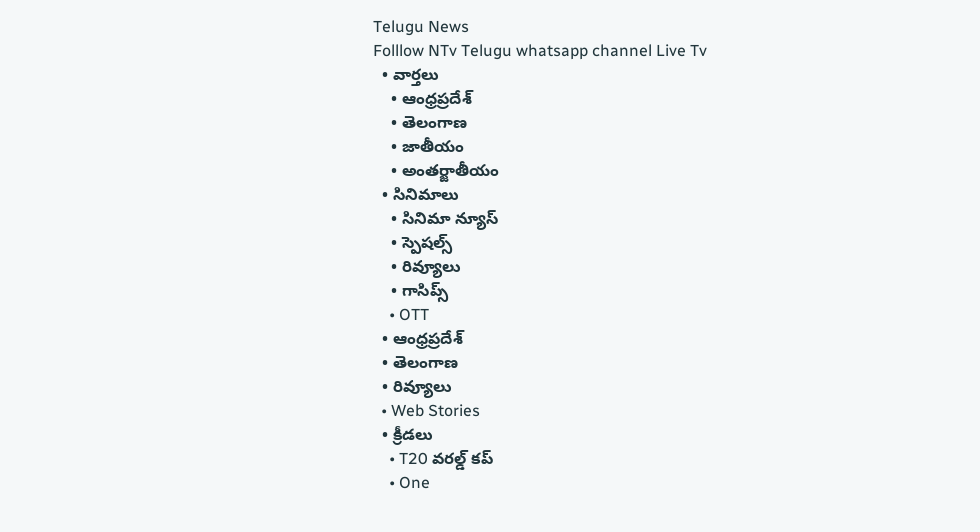Telugu News
Folllow NTv Telugu whatsapp channel Live Tv
  • వార్తలు
    • ఆంధ్రప్రదేశ్
    • తెలంగాణ
    • జాతీయం
    • అంతర్జాతీయం
  • సినిమాలు
    • సినిమా న్యూస్
    • స్పెషల్స్
    • రివ్యూలు
    • గాసిప్స్
    • OTT
  • ఆంధ్రప్రదేశ్
  • తెలంగాణ
  • రివ్యూలు
  • Web Stories
  • క్రీడలు
    • T20 వరల్డ్ కప్
    • One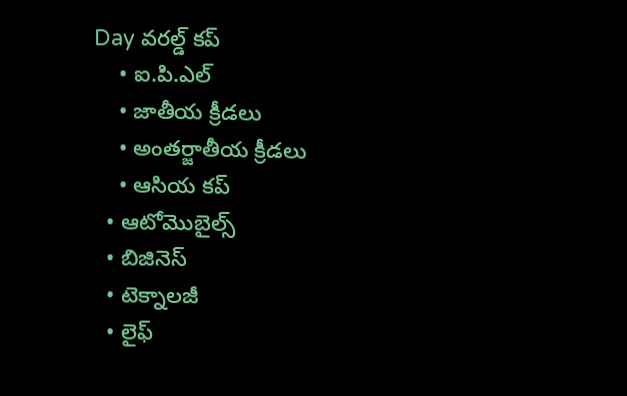Day వరల్డ్ కప్
    • ఐ.పి.ఎల్
    • జాతీయ క్రీడలు
    • అంతర్జాతీయ క్రీడలు
    • ఆసియ కప్
  • ఆటోమొబైల్స్
  • బిజినెస్‌
  • టెక్నాలజీ
  • లైఫ్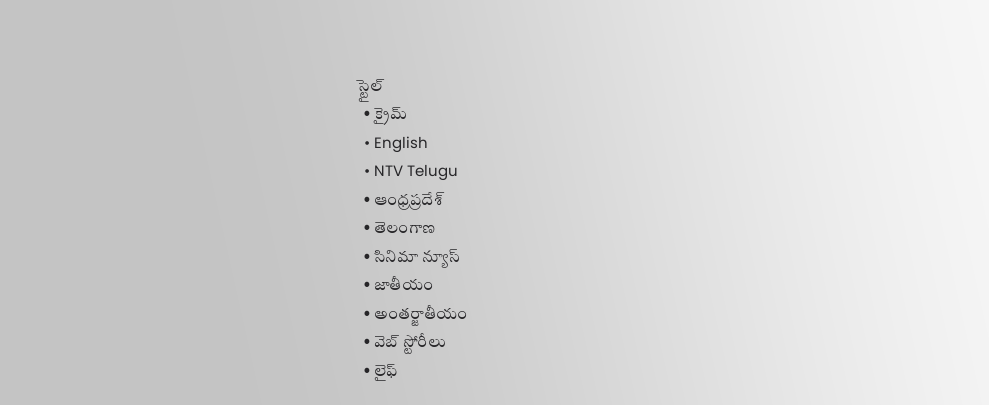స్టైల్
  • క్రైమ్
  • English
  • NTV Telugu
  • ఆంధ్రప్రదేశ్
  • తెలంగాణ
  • సినిమా న్యూస్
  • జాతీయం
  • అంతర్జాతీయం
  • వెబ్ స్టోరీలు
  • లైఫ్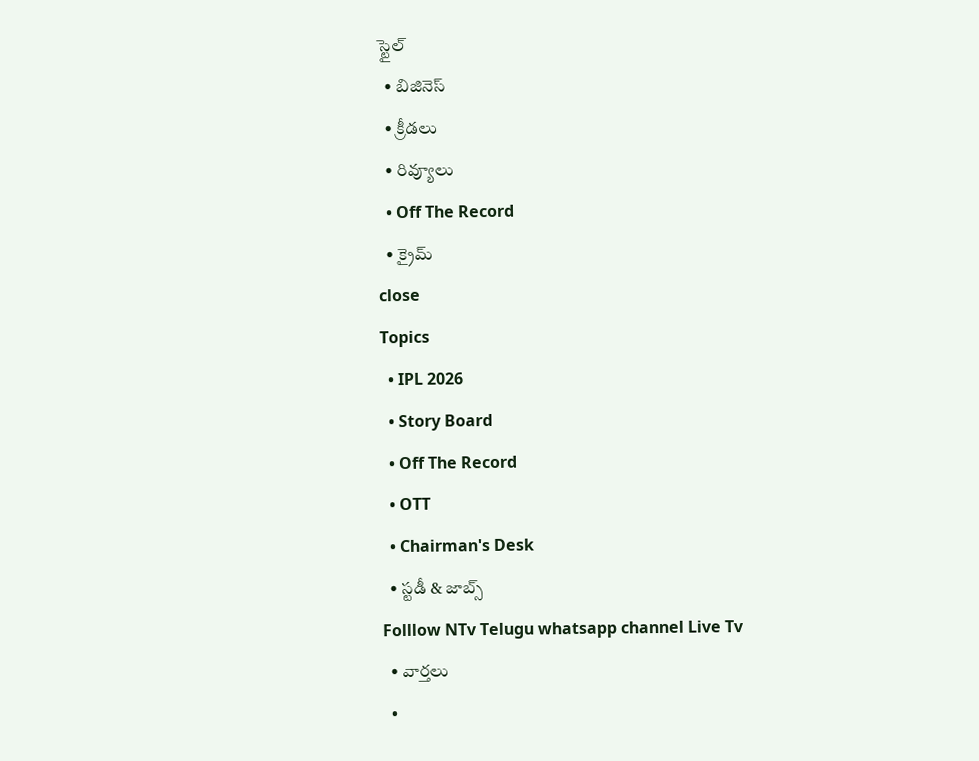స్టైల్
  • బిజినెస్‌
  • క్రీడలు
  • రివ్యూలు
  • Off The Record
  • క్రైమ్
close
Topics
  • IPL 2026
  • Story Board
  • Off The Record
  • OTT
  • Chairman's Desk
  • స్టడీ & జాబ్స్
Folllow NTv Telugu whatsapp channel Live Tv
  • వార్తలు
  •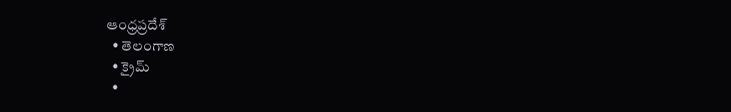ఆంధ్రప్రదేశ్
  • తెలంగాణ
  • క్రైమ్
  •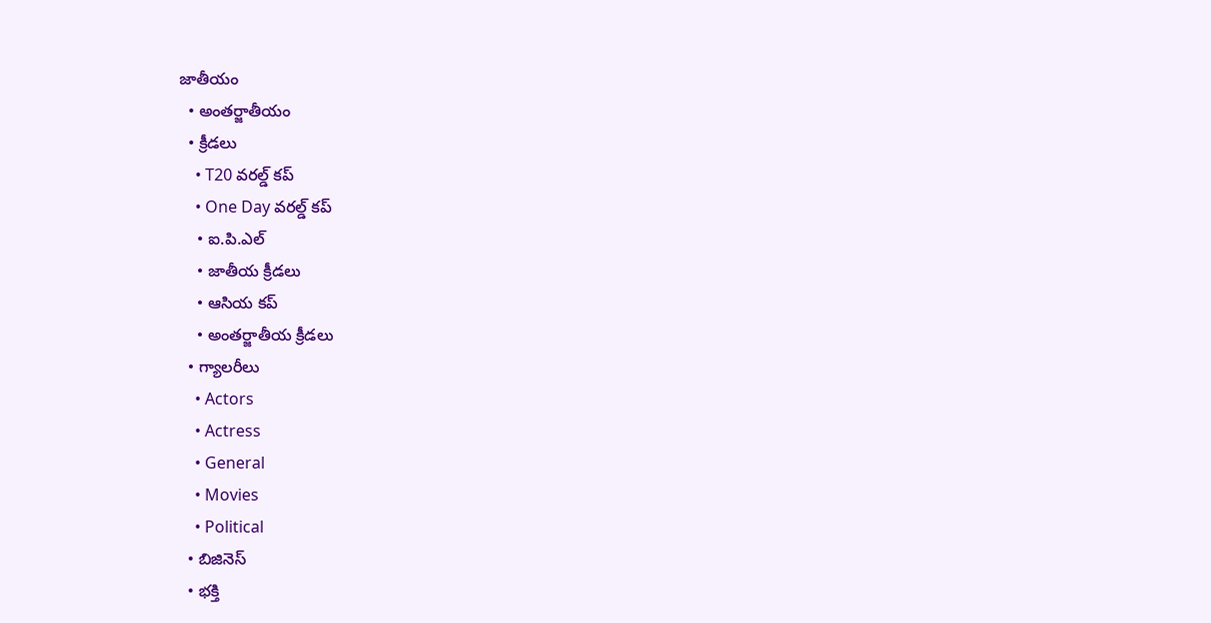జాతీయం
  • అంతర్జాతీయం
  • క్రీడలు
    • T20 వరల్డ్ కప్
    • One Day వరల్డ్ కప్
    • ఐ.పి.ఎల్
    • జాతీయ క్రీడలు
    • ఆసియ కప్
    • అంతర్జాతీయ క్రీడలు
  • గ్యాలరీలు
    • Actors
    • Actress
    • General
    • Movies
    • Political
  • బిజినెస్‌
  • భక్తి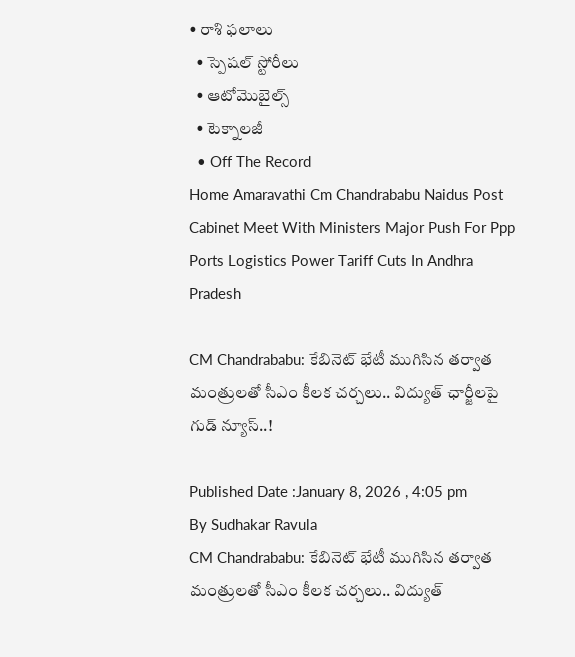• రాశి ఫలాలు
  • స్పెషల్‌ స్టోరీలు
  • ఆటోమొబైల్స్
  • టెక్నాలజీ
  • Off The Record
Home Amaravathi Cm Chandrababu Naidus Post Cabinet Meet With Ministers Major Push For Ppp Ports Logistics Power Tariff Cuts In Andhra Pradesh

CM Chandrababu: కేబినెట్‌ భేటీ ముగిసిన తర్వాత మంత్రులతో సీఎం కీలక చర్చలు.. విద్యుత్‌ ఛార్జీలపై గుడ్‌ న్యూస్‌..!

Published Date :January 8, 2026 , 4:05 pm
By Sudhakar Ravula
CM Chandrababu: కేబినెట్‌ భేటీ ముగిసిన తర్వాత మంత్రులతో సీఎం కీలక చర్చలు.. విద్యుత్‌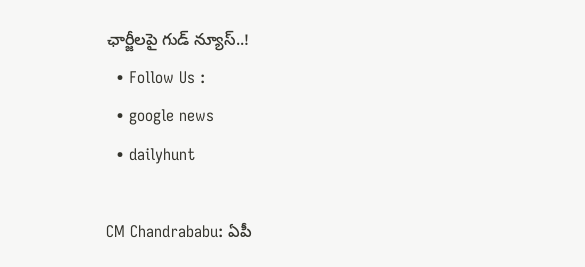ఛార్జీలపై గుడ్‌ న్యూస్‌..!
  • Follow Us :
  • google news
  • dailyhunt

CM Chandrababu: ఏపీ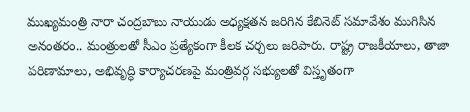ముఖ్యమంత్రి నారా చంద్రబాబు నాయుడు అధ్యక్షతన జరిగిన కేబినెట్ సమావేశం ముగిసిన అనంతరం.. మంత్రులతో సీఎం ప్రత్యేకంగా కీలక చర్చలు జరిపారు. రాష్ట్ర రాజకీయాలు, తాజా పరిణామాలు, అభివృద్ధి కార్యాచరణపై మంత్రివర్గ సభ్యులతో విస్తృతంగా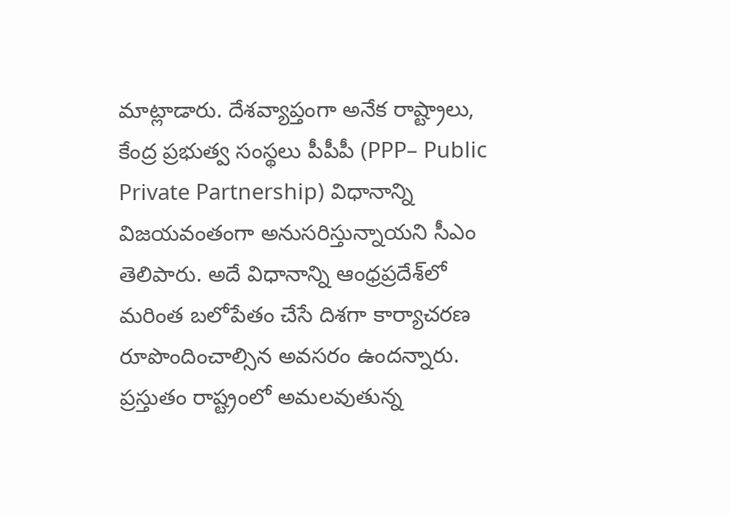మాట్లాడారు. దేశవ్యాప్తంగా అనేక రాష్ట్రాలు, కేంద్ర ప్రభుత్వ సంస్థలు పీపీపీ (PPP– Public Private Partnership) విధానాన్ని విజయవంతంగా అనుసరిస్తున్నాయని సీఎం తెలిపారు. అదే విధానాన్ని ఆంధ్రప్రదేశ్‌లో మరింత బలోపేతం చేసే దిశగా కార్యాచరణ రూపొందించాల్సిన అవసరం ఉందన్నారు. ప్రస్తుతం రాష్ట్రంలో అమలవుతున్న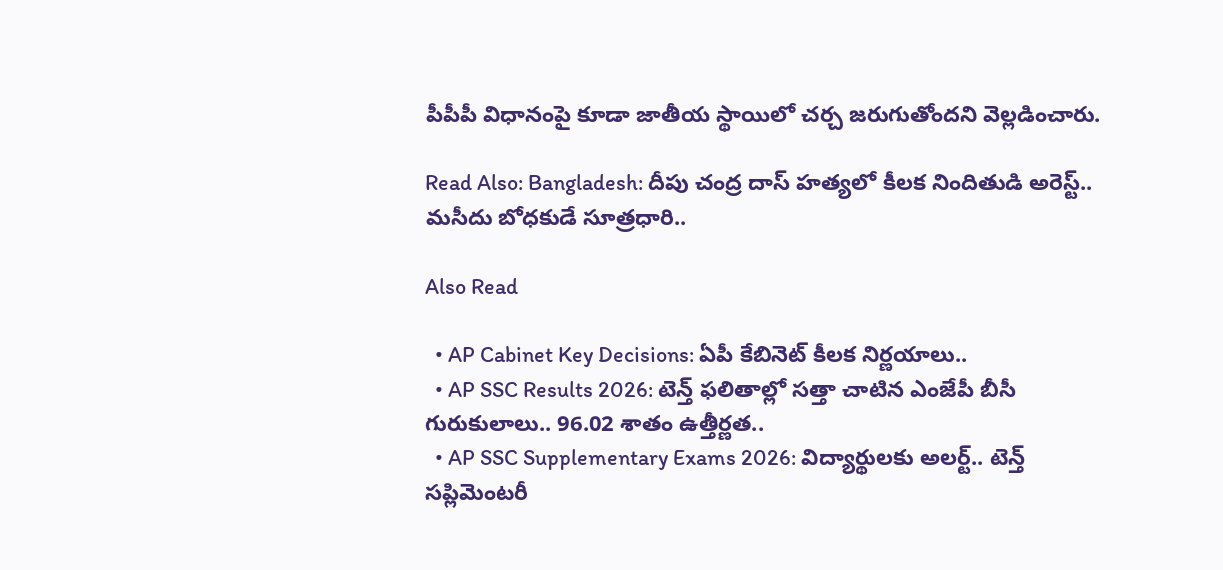పీపీపీ విధానంపై కూడా జాతీయ స్థాయిలో చర్చ జరుగుతోందని వెల్లడించారు.

Read Also: Bangladesh: దీపు చంద్ర దాస్ హత్యలో కీలక నిందితుడి అరెస్ట్.. మసీదు బోధకుడే సూత్రధారి..

Also Read

  • AP Cabinet Key Decisions: ఏపీ కేబినెట్ కీలక నిర్ణయాలు..
  • AP SSC Results 2026: టెన్త్‌ ఫలితాల్లో సత్తా చాటిన ఎంజేపీ బీసీ గురుకులాలు.. 96.02 శాతం ఉత్తీర్ణత..
  • AP SSC Supplementary Exams 2026: విద్యార్థులకు అలర్ట్.. టెన్త్‌ సప్లిమెంటరీ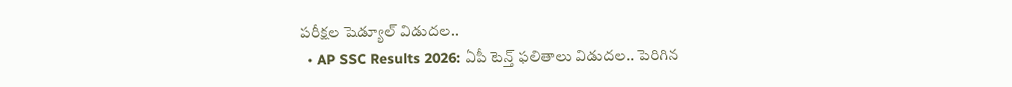పరీక్షల షెడ్యూల్‌ విడుదల..
  • AP SSC Results 2026: ఏపీ టెన్త్‌ ఫలితాలు విడుదల.. పెరిగిన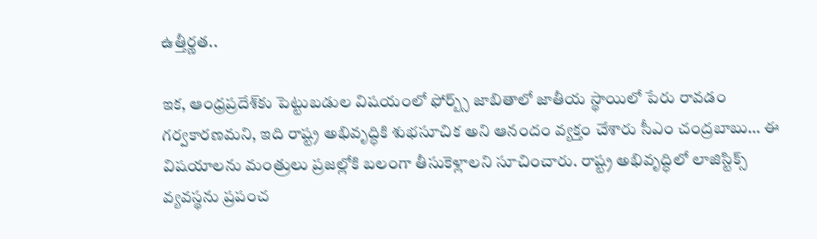ఉత్తీర్ణత..

ఇక, ఆంధ్రప్రదేశ్‌కు పెట్టుబడుల విషయంలో ఫోర్బ్స్ జాబితాలో జాతీయ స్థాయిలో పేరు రావడం గర్వకారణమని, ఇది రాష్ట్ర అభివృద్ధికి శుభసూచిక అని ఆనందం వ్యక్తం చేశారు సీఎం చంద్రబాబు… ఈ విషయాలను మంత్రులు ప్రజల్లోకి బలంగా తీసుకెళ్లాలని సూచించారు. రాష్ట్ర అభివృద్ధిలో లాజిస్టిక్స్ వ్యవస్థను ప్రపంచ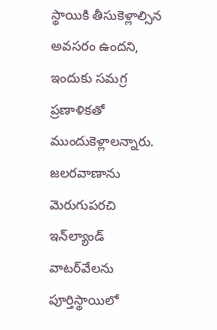స్థాయికి తీసుకెళ్లాల్సిన అవసరం ఉందని, ఇందుకు సమగ్ర ప్రణాళికతో ముందుకెళ్లాలన్నారు. జలరవాణాను మెరుగుపరచి ఇన్‌ల్యాండ్ వాటర్‌వేలను పూర్తిస్థాయిలో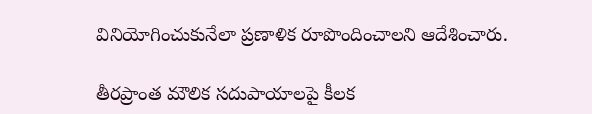వినియోగించుకునేలా ప్రణాళిక రూపొందించాలని ఆదేశించారు.

తీరప్రాంత మౌలిక సదుపాయాలపై కీలక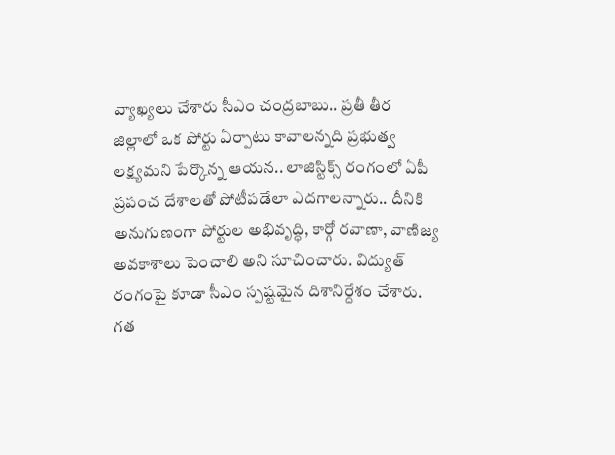వ్యాఖ్యలు చేశారు సీఎం చంద్రబాబు.. ప్రతీ తీర జిల్లాలో ఒక పోర్టు ఏర్పాటు కావాలన్నది ప్రభుత్వ లక్ష్యమని పేర్కొన్న ఆయన.. లాజిస్టిక్స్ రంగంలో ఏపీ ప్రపంచ దేశాలతో పోటీపడేలా ఎదగాలన్నారు.. దీనికి అనుగుణంగా పోర్టుల అభివృద్ధి, కార్గో రవాణా, వాణిజ్య అవకాశాలు పెంచాలి అని సూచించారు. విద్యుత్ రంగంపై కూడా సీఎం స్పష్టమైన దిశానిర్దేశం చేశారు. గత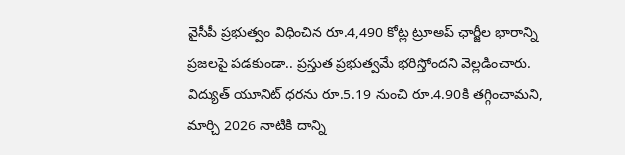వైసీపీ ప్రభుత్వం విధించిన రూ.4,490 కోట్ల ట్రూఅప్ ఛార్జీల భారాన్ని ప్రజలపై పడకుండా.. ప్రస్తుత ప్రభుత్వమే భరిస్తోందని వెల్లడించారు. విద్యుత్ యూనిట్ ధరను రూ.5.19 నుంచి రూ.4.90కి తగ్గించామని, మార్చి 2026 నాటికి దాన్ని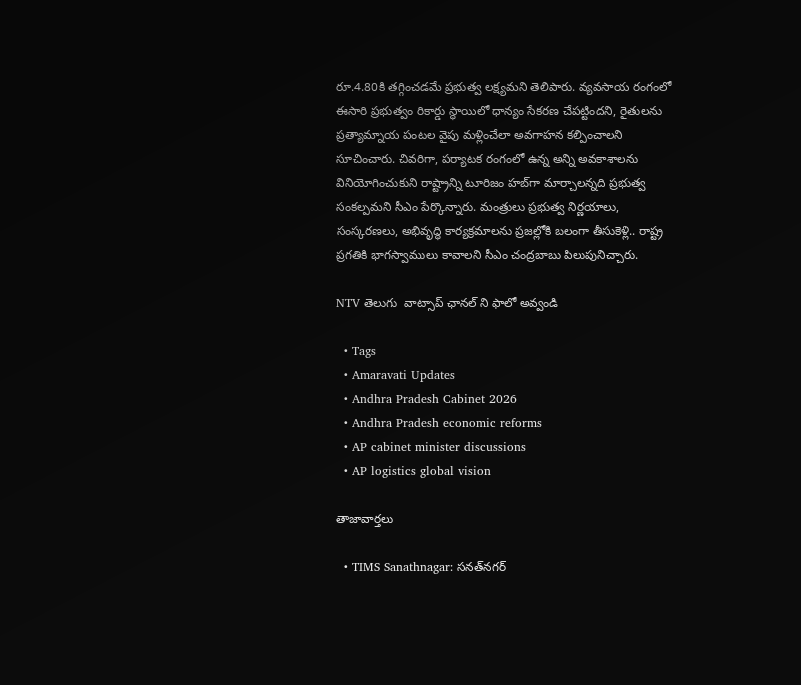రూ.4.80కి తగ్గించడమే ప్రభుత్వ లక్ష్యమని తెలిపారు. వ్యవసాయ రంగంలో ఈసారి ప్రభుత్వం రికార్డు స్థాయిలో ధాన్యం సేకరణ చేపట్టిందని, రైతులను ప్రత్యామ్నాయ పంటల వైపు మళ్లించేలా అవగాహన కల్పించాలని సూచించారు. చివరిగా, పర్యాటక రంగంలో ఉన్న అన్ని అవకాశాలను వినియోగించుకుని రాష్ట్రాన్ని టూరిజం హబ్‌గా మార్చాలన్నది ప్రభుత్వ సంకల్పమని సీఎం పేర్కొన్నారు. మంత్రులు ప్రభుత్వ నిర్ణయాలు, సంస్కరణలు, అభివృద్ధి కార్యక్రమాలను ప్రజల్లోకి బలంగా తీసుకెళ్లి.. రాష్ట్ర ప్రగతికి భాగస్వాములు కావాలని సీఎం చంద్రబాబు పిలుపునిచ్చారు.

NTV తెలుగు  వాట్సాప్ ఛానల్ ని ఫాలో అవ్వండి

  • Tags
  • Amaravati Updates
  • Andhra Pradesh Cabinet 2026
  • Andhra Pradesh economic reforms
  • AP cabinet minister discussions
  • AP logistics global vision

తాజావార్తలు

  • TIMS Sanathnagar: సనత్‌నగర్‌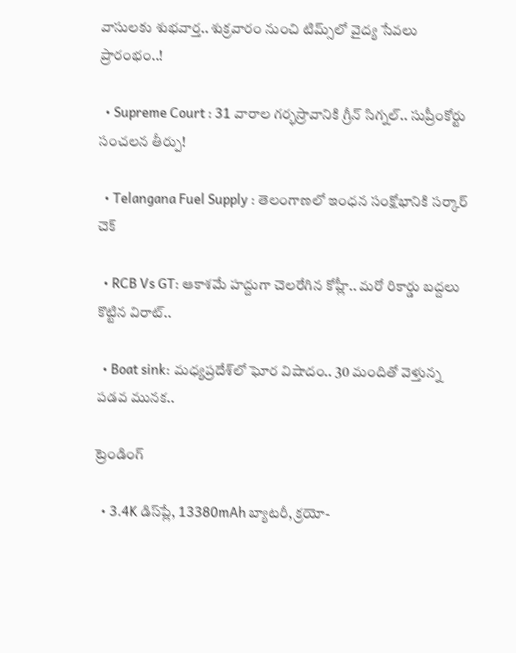వాసులకు శుభవార్త.. శుక్రవారం నుంచి టిమ్స్‌లో వైద్య సేవలు ప్రారంభం..!

  • Supreme Court : 31 వారాల గర్భస్రావానికి గ్రీన్ సిగ్నల్.. సుప్రీంకోర్టు సంచలన తీర్పు!

  • Telangana Fuel Supply : తెలంగాణలో ఇంధన సంక్షోభానికి సర్కార్ చెక్

  • RCB Vs GT: ఆకాశమే హద్దుగా చెలరేగిన కోహ్లీ.. మరో రికార్డు బద్దలు కొట్టిన విరాట్..

  • Boat sink: మధ్యప్రదేశ్‌లో ఘోర విషాదం.. 30 మందితో వెళ్తున్న పడవ మునక..

ట్రెండింగ్‌

  • 3.4K డిస్‌ప్లే, 13380mAh బ్యాటరీ, క్రయో-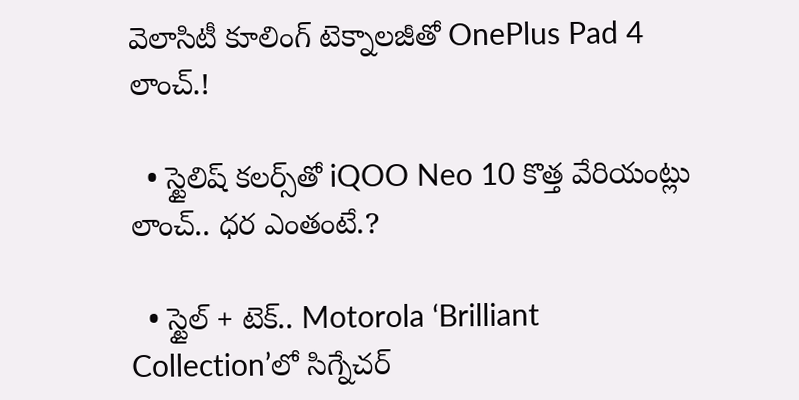వెలాసిటీ కూలింగ్ టెక్నాలజీతో OnePlus Pad 4 లాంచ్.!

  • స్టైలిష్ కలర్స్‌తో iQOO Neo 10 కొత్త వేరియంట్లు లాంచ్.. ధర ఎంతంటే.?

  • స్టైల్ + టెక్.. Motorola ‘Brilliant Collection’లో సిగ్నేచర్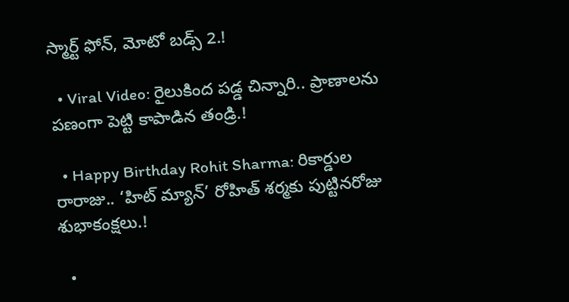స్మార్ట్ ఫోన్, మోటో బడ్స్ 2.!

  • Viral Video: రైలుకింద పడ్డ చిన్నారి.. ప్రాణాలను పణంగా పెట్టి కాపాడిన తండ్రి.!

  • Happy Birthday Rohit Sharma: రికార్డుల రారాజు.. ‘హిట్‌ మ్యాన్’ రోహిత్ శర్మకు పుట్టినరోజు శుభాకంక్షలు.!

  •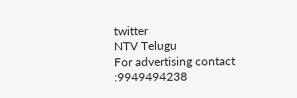twitter
NTV Telugu
For advertising contact :9949494238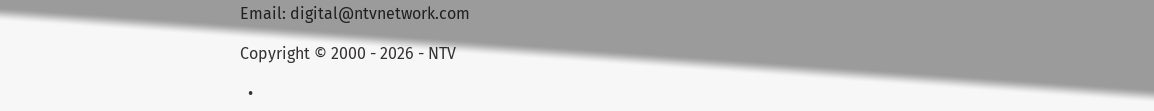Email: digital@ntvnetwork.com

Copyright © 2000 - 2026 - NTV

  •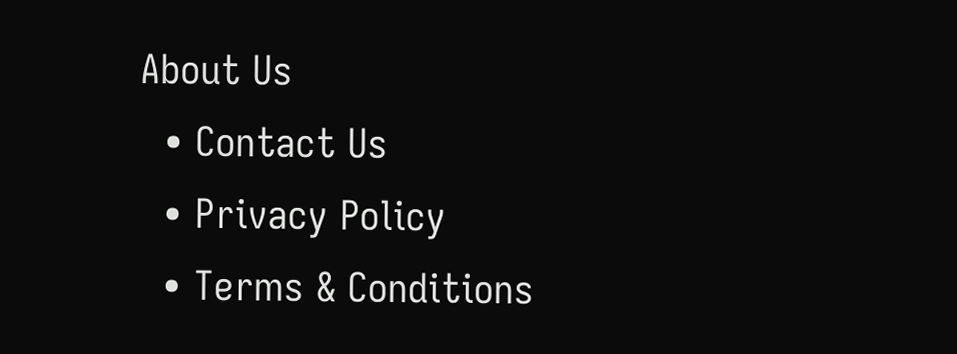About Us
  • Contact Us
  • Privacy Policy
  • Terms & Conditions